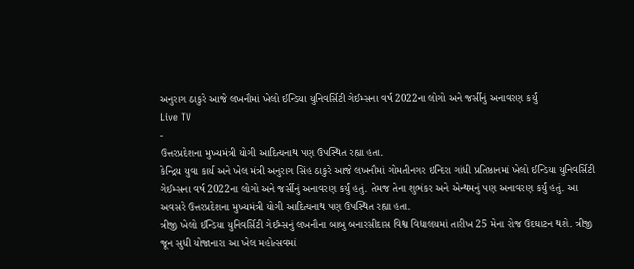અનુરાગ ઠાકુરે આજે લખનૌમાં ખેલો ઈન્ડિયા યુનિવર્સિટી ગેઈમ્સના વર્ષ 2022ના લોગો અને જર્સીનું અનાવરણ કર્યું
Live TV
-
ઉત્તરપ્રદેશના મુખ્યમંત્રી યોગી આદિત્યનાથ પણ ઉપસ્થિત રહ્યા હતા.
કેન્દ્રિય યુવા કાર્ય અને ખેલ મંત્રી અનુરાગ સિંહ ઠાકુરે આજે લખનૌમાં ગોમતીનગર ઇન્દિરા ગાંધી પ્રતિષ્ઠાનમાં ખેલો ઈન્ડિયા યુનિવર્સિટી ગેઈમ્સના વર્ષ 2022ના લોગો અને જર્સીનું અનાવરણ કર્યું હતું. તેમજ તેના શુભંકર અને એન્થમનું પણ અનાવરણ કર્યું હતું. આ અવસરે ઉત્તરપ્રદેશના મુખ્યમંત્રી યોગી આદિત્યનાથ પણ ઉપસ્થિત રહ્યા હતા.
ત્રીજી ખેલો ઈન્ડિયા યુનિવર્સિટી ગેઈમ્સનું લખનૌના બાબુ બનારસીદાસ વિશ્વ વિદ્યાલયમાં તારીખ 25 મેના રોજ ઉદઘાટન થશે. ત્રીજી જૂન સુધી યોજાનારા આ ખેલ મહોત્સવમાં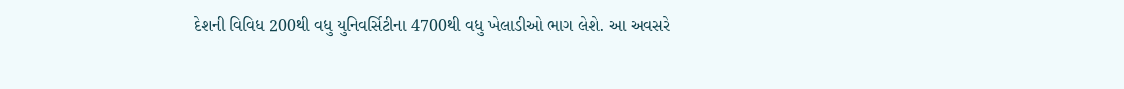દેશની વિવિધ 200થી વધુ યુનિવર્સિટીના 4700થી વધુ ખેલાડીઓ ભાગ લેશે. આ અવસરે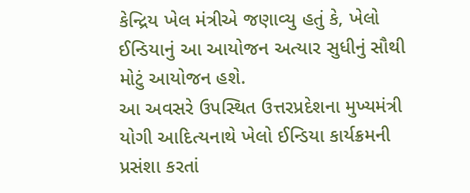કેન્દ્રિય ખેલ મંત્રીએ જણાવ્યુ હતું કે, ખેલો ઈન્ડિયાનું આ આયોજન અત્યાર સુધીનું સૌથી મોટું આયોજન હશે.
આ અવસરે ઉપસ્થિત ઉત્તરપ્રદેશના મુખ્યમંત્રી યોગી આદિત્યનાથે ખેલો ઈન્ડિયા કાર્યક્રમની પ્રસંશા કરતાં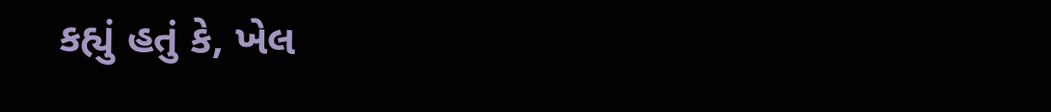કહ્યું હતું કે, ખેલ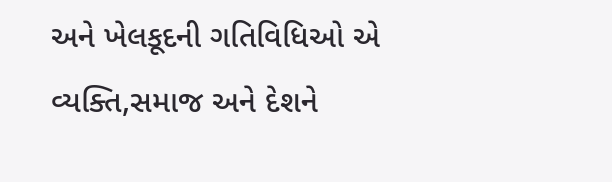અને ખેલકૂદની ગતિવિધિઓ એ વ્યક્તિ,સમાજ અને દેશને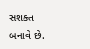સશક્ત બનાવે છે.